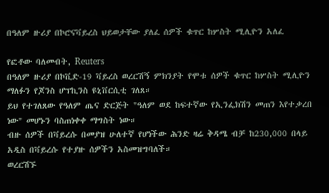በዓለም ዙሪያ በኮሮናቫይረስ ህይወታቸው ያለፈ ሰዎች ቁጥር ከሦስት ሚሊዮን አለፈ

የፎቶው ባለመብት, Reuters
በዓለም ዙሪያ በኮቪድ-19 ቫይረስ ወረርሽኝ ምክንያት የሞቱ ሰዎች ቁጥር ከሦስት ሚሊዮን ማለፉን የጆንስ ሆፕኪንስ ዩኒቨርሲቲ ገለጸ።
ይህ የተገለጸው የዓለም ጤና ድርጅት "ዓለም ወደ ከፍተኛው የኢንፌክሽን መጠን እየተቃረበ ነው" መሆኑን ባስጠነቀቀ ማግስት ነው።
ብዙ ሰዎች በቫይረሱ በመያዝ ሁለተኛ የሆነችው ሕንድ ዛሬ ቅዳሜ ብቻ ከ230,000 በላይ አዲስ በቫይረሱ የተያዙ ሰዎችን አስመዝግባለች።
ወረርሽኙ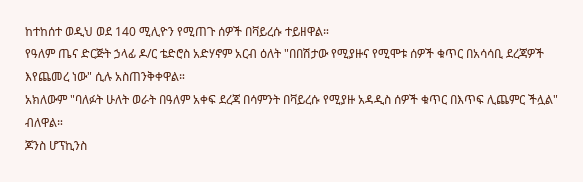ከተከሰተ ወዲህ ወደ 140 ሚሊዮን የሚጠጉ ሰዎች በቫይረሱ ተይዘዋል።
የዓለም ጤና ድርጅት ኃላፊ ዶ/ር ቴድሮስ አድሃኖም አርብ ዕለት "በበሽታው የሚያዙና የሚሞቱ ሰዎች ቁጥር በአሳሳቢ ደረጃዎች እየጨመረ ነው" ሲሉ አስጠንቅቀዋል።
አክለውም "ባለፉት ሁለት ወራት በዓለም አቀፍ ደረጃ በሳምንት በቫይረሱ የሚያዙ አዳዲስ ሰዎች ቁጥር በእጥፍ ሊጨምር ችሏል" ብለዋል።
ጆንስ ሆፕኪንስ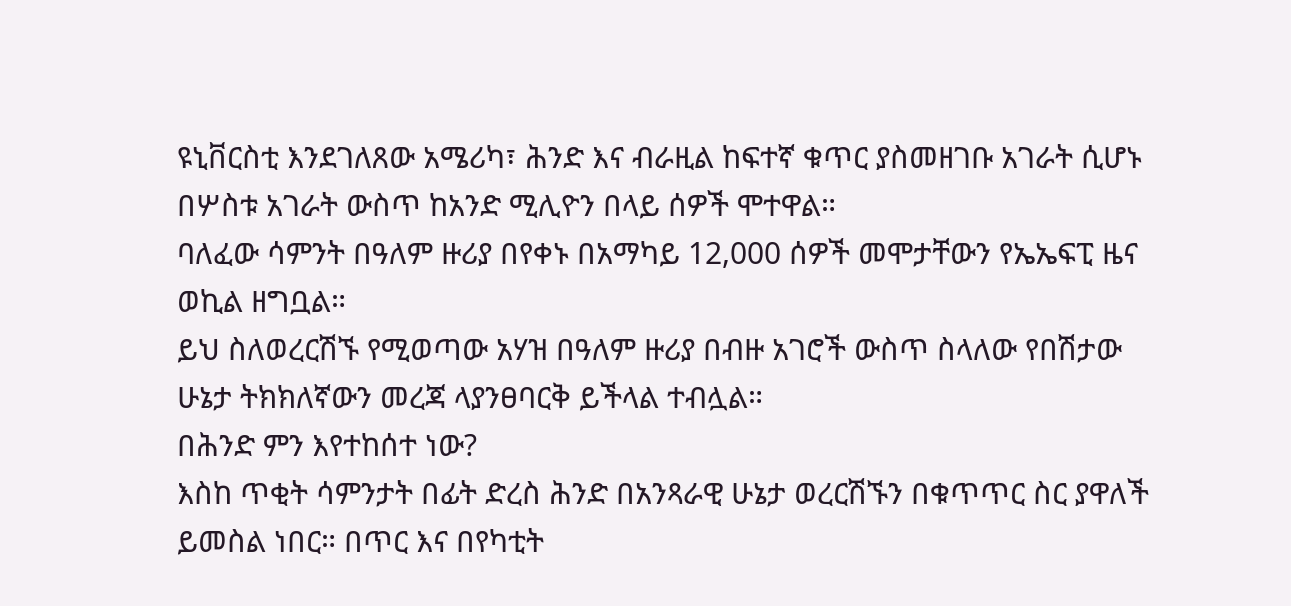ዩኒቨርስቲ እንደገለጸው አሜሪካ፣ ሕንድ እና ብራዚል ከፍተኛ ቁጥር ያስመዘገቡ አገራት ሲሆኑ በሦስቱ አገራት ውስጥ ከአንድ ሚሊዮን በላይ ሰዎች ሞተዋል።
ባለፈው ሳምንት በዓለም ዙሪያ በየቀኑ በአማካይ 12,000 ሰዎች መሞታቸውን የኤኤፍፒ ዜና ወኪል ዘግቧል።
ይህ ስለወረርሽኙ የሚወጣው አሃዝ በዓለም ዙሪያ በብዙ አገሮች ውስጥ ስላለው የበሽታው ሁኔታ ትክክለኛውን መረጃ ላያንፀባርቅ ይችላል ተብሏል።
በሕንድ ምን እየተከሰተ ነው?
እስከ ጥቂት ሳምንታት በፊት ድረስ ሕንድ በአንጻራዊ ሁኔታ ወረርሽኙን በቁጥጥር ስር ያዋለች ይመስል ነበር። በጥር እና በየካቲት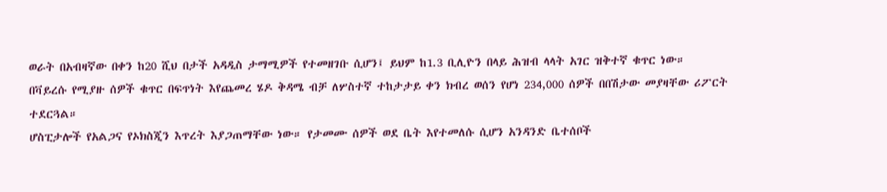ወራት በአብዛኛው በቀን ከ20 ሺህ በታች አዳዲስ ታማሚዎች የተመዘገቡ ሲሆን፤ ይህም ከ1.3 ቢሊዮን በላይ ሕዝብ ላላት አገር ዝቅተኛ ቁጥር ነው።
በቫይረሱ የሚያዙ ሰዎች ቁጥር በፍጥነት እየጨመረ ሄዶ ቅዳሜ ብቻ ለሦስተኛ ተከታታይ ቀን ክብረ ወሰን የሆነ 234,000 ሰዎች በበሽታው መያዛቸው ሪፖርት ተደርጓል።
ሆስፒታሎች የአልጋና የኦክስጂን እጥረት እያጋጠማቸው ነው። የታመሙ ሰዎች ወደ ቤት እየተመለሱ ሲሆን አንዳንድ ቤተሰቦች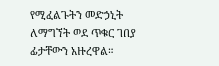የሚፈልጉትን መድኃኒት ለማግኘት ወደ ጥቁር ገበያ ፊታቸውን አዙረዋል።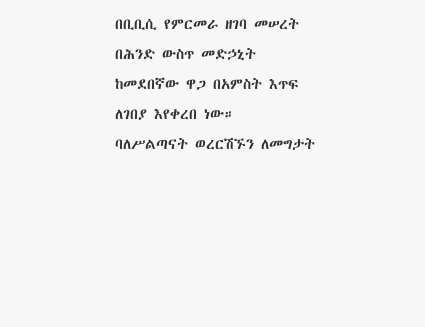በቢቢሲ የምርመራ ዘገባ መሠረት በሕንድ ውስጥ መድኃኒት ከመደበኛው ዋጋ በአምስት እጥፍ ለገበያ እየቀረበ ነው።
ባለሥልጣናት ወረርሽኙን ለመግታት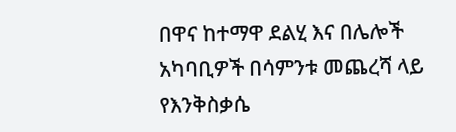በዋና ከተማዋ ደልሂ እና በሌሎች አካባቢዎች በሳምንቱ መጨረሻ ላይ የእንቅስቃሴ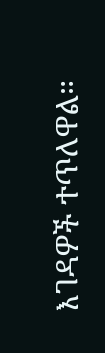እገዳዎች ተጥለዋል።